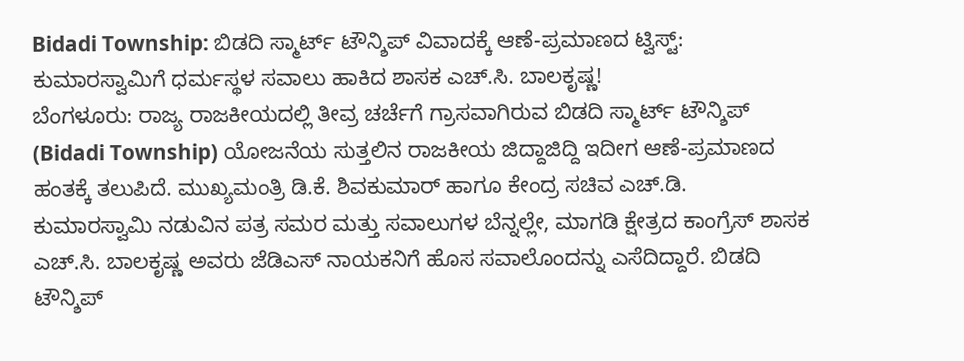Bidadi Township: ಬಿಡದಿ ಸ್ಮಾರ್ಟ್ ಟೌನ್ಶಿಪ್ ವಿವಾದಕ್ಕೆ ಆಣೆ-ಪ್ರಮಾಣದ ಟ್ವಿಸ್ಟ್: ಕುಮಾರಸ್ವಾಮಿಗೆ ಧರ್ಮಸ್ಥಳ ಸವಾಲು ಹಾಕಿದ ಶಾಸಕ ಎಚ್.ಸಿ. ಬಾಲಕೃಷ್ಣ!
ಬೆಂಗಳೂರು: ರಾಜ್ಯ ರಾಜಕೀಯದಲ್ಲಿ ತೀವ್ರ ಚರ್ಚೆಗೆ ಗ್ರಾಸವಾಗಿರುವ ಬಿಡದಿ ಸ್ಮಾರ್ಟ್ ಟೌನ್ಶಿಪ್ (Bidadi Township) ಯೋಜನೆಯ ಸುತ್ತಲಿನ ರಾಜಕೀಯ ಜಿದ್ದಾಜಿದ್ದಿ ಇದೀಗ ಆಣೆ-ಪ್ರಮಾಣದ ಹಂತಕ್ಕೆ ತಲುಪಿದೆ. ಮುಖ್ಯಮಂತ್ರಿ ಡಿ.ಕೆ. ಶಿವಕುಮಾರ್ ಹಾಗೂ ಕೇಂದ್ರ ಸಚಿವ ಎಚ್.ಡಿ. ಕುಮಾರಸ್ವಾಮಿ ನಡುವಿನ ಪತ್ರ ಸಮರ ಮತ್ತು ಸವಾಲುಗಳ ಬೆನ್ನಲ್ಲೇ, ಮಾಗಡಿ ಕ್ಷೇತ್ರದ ಕಾಂಗ್ರೆಸ್ ಶಾಸಕ ಎಚ್.ಸಿ. ಬಾಲಕೃಷ್ಣ ಅವರು ಜೆಡಿಎಸ್ ನಾಯಕನಿಗೆ ಹೊಸ ಸವಾಲೊಂದನ್ನು ಎಸೆದಿದ್ದಾರೆ. ಬಿಡದಿ ಟೌನ್ಶಿಪ್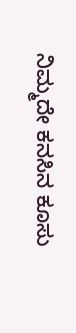ನಿಮ್ಮದೇ ಕನಸಿನ ಕೂಸು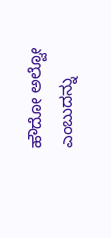ಹೌದೋ ಅಲ್ವೋ ಎಂಬುದನ್ನು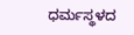ಧರ್ಮಸ್ಥಳದ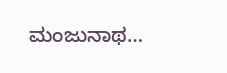ಮಂಜುನಾಥ…